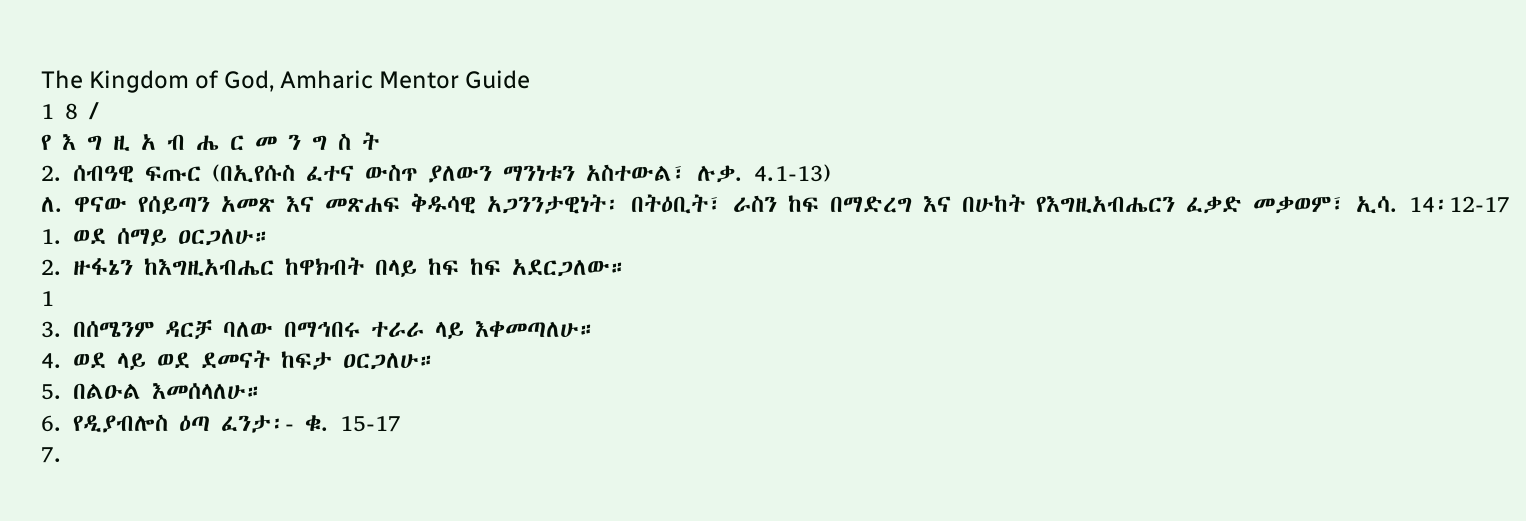The Kingdom of God, Amharic Mentor Guide
1 8 /
የ እ ግ ዚ አ ብ ሔ ር መ ን ግ ስ ት
2. ሰብዓዊ ፍጡር (በኢየሱስ ፈተና ውስጥ ያለውን ማንነቱን አስተውል፣ ሉቃ. 4.1-13)
ለ. ዋናው የሰይጣን አመጽ እና መጽሐፍ ቅዱሳዊ አጋንንታዊነት፡ በትዕቢት፣ ራስን ከፍ በማድረግ እና በሁከት የእግዚአብሔርን ፈቃድ መቃወም፣ ኢሳ. 14፡12-17
1. ወደ ሰማይ ዐርጋለሁ።
2. ዙፋኔን ከእግዚአብሔር ከዋክብት በላይ ከፍ ከፍ አደርጋለው።
1
3. በሰሜንም ዳርቻ ባለው በማኅበሩ ተራራ ላይ እቀመጣለሁ።
4. ወደ ላይ ወደ ደመናት ከፍታ ዐርጋለሁ።
5. በልዑል እመሰላለሁ።
6. የዲያብሎስ ዕጣ ፈንታ፡- ቁ. 15-17
7.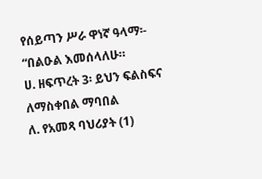የሰይጣን ሥራ ዋነኛ ዓላማ፡- “በልዑል እመሰላለሁ።
ሀ. ዘፍጥረት 3፡ ይህን ፍልስፍና ለማስቀበል ማባበል
ለ. የአመጻ ባህሪያት (1)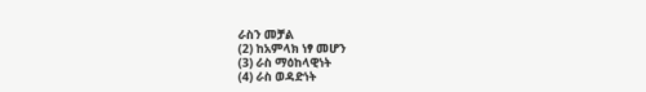ራስን መቻል
(2) ከአምላክ ነፃ መሆን
(3) ራስ ማዕከላዊነት
(4) ራስ ወዳድነት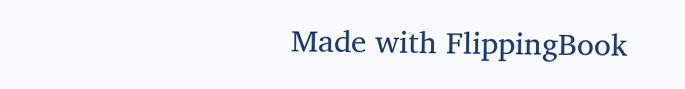Made with FlippingBook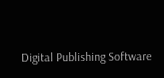Digital Publishing Software